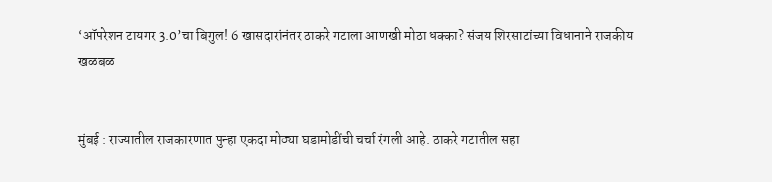‘ऑपरेशन टायगर 3.0’चा बिगुल! 6 खासदारांनंतर ठाकरे गटाला आणखी मोठा धक्का? संजय शिरसाटांच्या विधानाने राजकीय खळबळ


मुंबई : राज्यातील राजकारणात पुन्हा एकदा मोठ्या घडामोडींची चर्चा रंगली आहे. ठाकरे गटातील सहा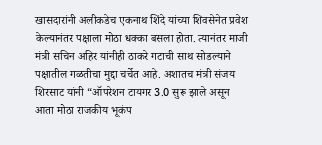खासदारांनी अलीकडेच एकनाथ शिंदे यांच्या शिवसेनेत प्रवेश केल्यानंतर पक्षाला मोठा धक्का बसला होता. त्यानंतर माजी मंत्री सचिन अहिर यांनीही ठाकरे गटाची साथ सोडल्याने पक्षातील गळतीचा मुद्दा चर्चेत आहे. अशातच मंत्री संजय शिरसाट यांनी “ऑपरेशन टायगर 3.0 सुरू झाले असून आता मोठा राजकीय भूकंप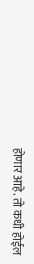होणार आहे. तो कधी होईल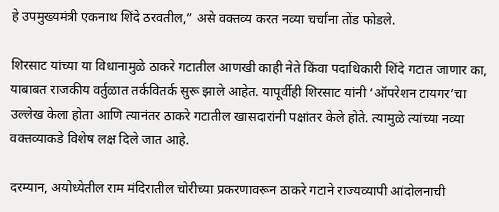हे उपमुख्यमंत्री एकनाथ शिंदे ठरवतील,” असे वक्तव्य करत नव्या चर्चांना तोंड फोडले.

शिरसाट यांच्या या विधानामुळे ठाकरे गटातील आणखी काही नेते किंवा पदाधिकारी शिंदे गटात जाणार का, याबाबत राजकीय वर्तुळात तर्कवितर्क सुरू झाले आहेत. यापूर्वीही शिरसाट यांनी ‘ऑपरेशन टायगर’चा उल्लेख केला होता आणि त्यानंतर ठाकरे गटातील खासदारांनी पक्षांतर केले होते. त्यामुळे त्यांच्या नव्या वक्तव्याकडे विशेष लक्ष दिले जात आहे.

दरम्यान, अयोध्येतील राम मंदिरातील चोरीच्या प्रकरणावरून ठाकरे गटाने राज्यव्यापी आंदोलनाची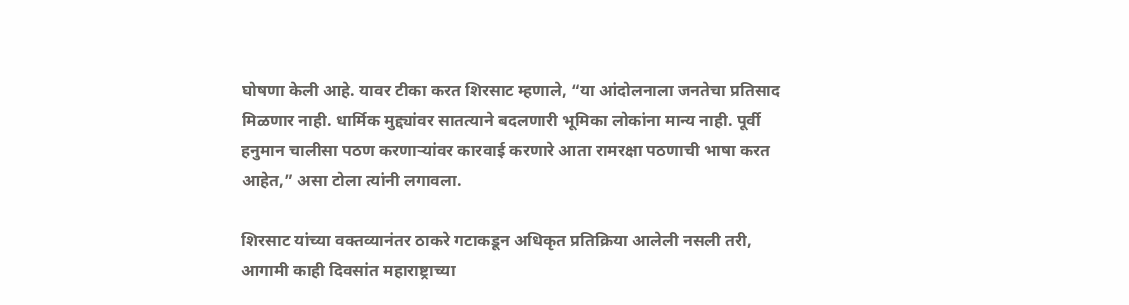घोषणा केली आहे. यावर टीका करत शिरसाट म्हणाले, “या आंदोलनाला जनतेचा प्रतिसाद मिळणार नाही. धार्मिक मुद्द्यांवर सातत्याने बदलणारी भूमिका लोकांना मान्य नाही. पूर्वी हनुमान चालीसा पठण करणाऱ्यांवर कारवाई करणारे आता रामरक्षा पठणाची भाषा करत आहेत,” असा टोला त्यांनी लगावला.

शिरसाट यांच्या वक्तव्यानंतर ठाकरे गटाकडून अधिकृत प्रतिक्रिया आलेली नसली तरी, आगामी काही दिवसांत महाराष्ट्राच्या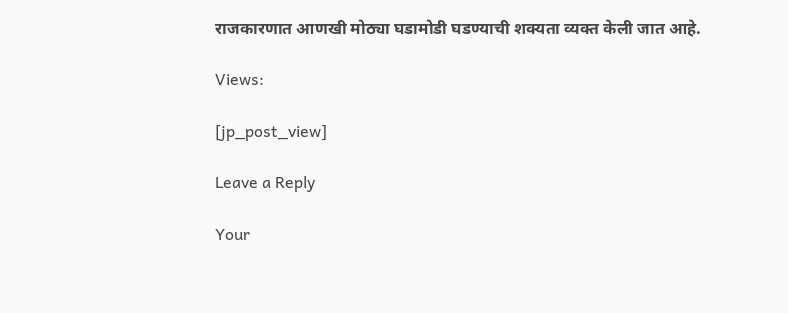राजकारणात आणखी मोठ्या घडामोडी घडण्याची शक्यता व्यक्त केली जात आहे.

Views:

[jp_post_view]

Leave a Reply

Your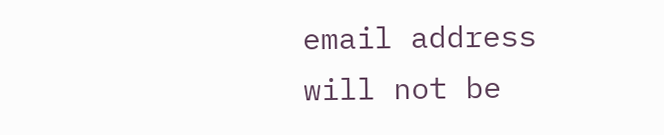email address will not be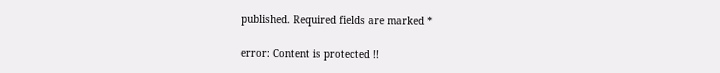published. Required fields are marked *

error: Content is protected !!